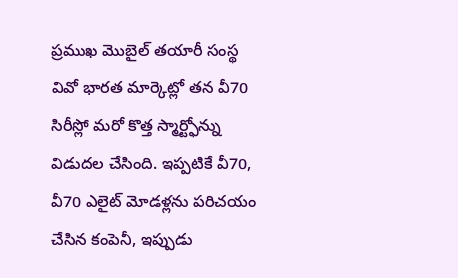ప్రముఖ మొబైల్ తయారీ సంస్థ వివో భారత మార్కెట్లో తన వీ70 సిరీస్లో మరో కొత్త స్మార్ట్ఫోన్ను విడుదల చేసింది. ఇప్పటికే వీ70, వీ70 ఎలైట్ మోడళ్లను పరిచయం చేసిన కంపెనీ, ఇప్పుడు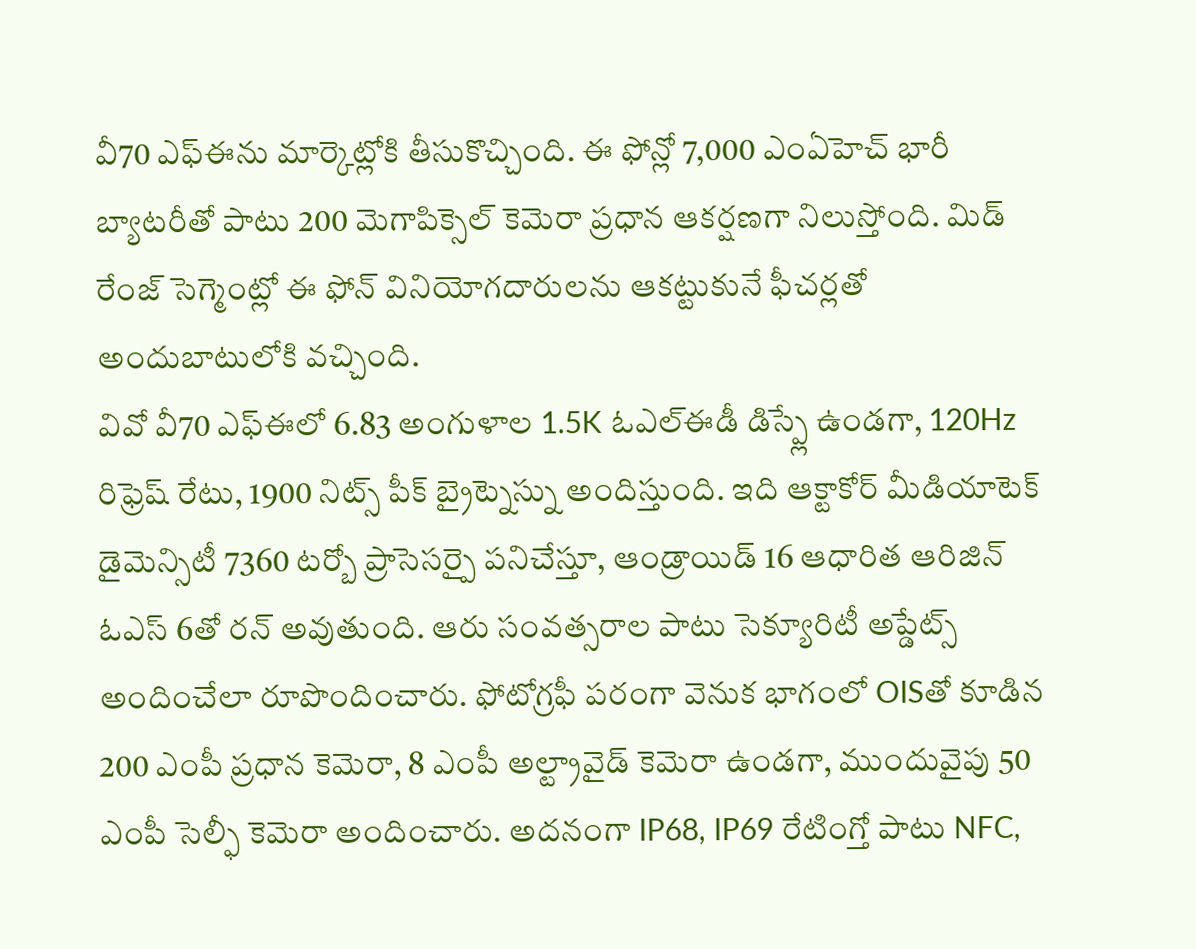వీ70 ఎఫ్ఈను మార్కెట్లోకి తీసుకొచ్చింది. ఈ ఫోన్లో 7,000 ఎంఏహెచ్ భారీ బ్యాటరీతో పాటు 200 మెగాపిక్సెల్ కెమెరా ప్రధాన ఆకర్షణగా నిలుస్తోంది. మిడ్ రేంజ్ సెగ్మెంట్లో ఈ ఫోన్ వినియోగదారులను ఆకట్టుకునే ఫీచర్లతో అందుబాటులోకి వచ్చింది.
వివో వీ70 ఎఫ్ఈలో 6.83 అంగుళాల 1.5K ఓఎల్ఈడీ డిస్ప్లే ఉండగా, 120Hz రిఫ్రెష్ రేటు, 1900 నిట్స్ పీక్ బ్రైట్నెస్ను అందిస్తుంది. ఇది ఆక్టాకోర్ మీడియాటెక్ డైమెన్సిటీ 7360 టర్బో ప్రాసెసర్పై పనిచేస్తూ, ఆండ్రాయిడ్ 16 ఆధారిత ఆరిజిన్ ఓఎస్ 6తో రన్ అవుతుంది. ఆరు సంవత్సరాల పాటు సెక్యూరిటీ అప్డేట్స్ అందించేలా రూపొందించారు. ఫోటోగ్రఫీ పరంగా వెనుక భాగంలో OISతో కూడిన 200 ఎంపీ ప్రధాన కెమెరా, 8 ఎంపీ అల్ట్రావైడ్ కెమెరా ఉండగా, ముందువైపు 50 ఎంపీ సెల్ఫీ కెమెరా అందించారు. అదనంగా IP68, IP69 రేటింగ్తో పాటు NFC,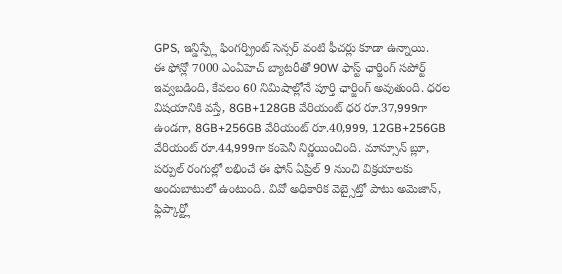GPS, ఇన్డిస్ప్లే ఫింగర్ప్రింట్ సెన్సర్ వంటి ఫీచర్లు కూడా ఉన్నాయి.
ఈ ఫోన్లో 7000 ఎంఏహెచ్ బ్యాటరీతో 90W ఫాస్ట్ ఛార్జింగ్ సపోర్ట్ ఇవ్వబడింది, కేవలం 60 నిమిషాల్లోనే పూర్తి ఛార్జింగ్ అవుతుంది. ధరల విషయానికి వస్తే, 8GB+128GB వేరియంట్ ధర రూ.37,999గా ఉండగా, 8GB+256GB వేరియంట్ రూ.40,999, 12GB+256GB వేరియంట్ రూ.44,999గా కంపెనీ నిర్ణయించింది. మాన్సూన్ బ్లూ, పర్పుల్ రంగుల్లో లభించే ఈ ఫోన్ ఏప్రిల్ 9 నుంచి విక్రయాలకు అందుబాటులో ఉంటుంది. వివో అధికారిక వెబ్సైట్తో పాటు అమెజాన్, ఫ్లిప్కార్ట్లో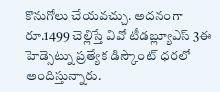కొనుగోలు చేయవచ్చు. అదనంగా రూ.1499 చెల్లిస్తే వివో టీడబ్ల్యూఎస్ 3ఈ హెడ్సెట్ను ప్రత్యేక డిస్కౌంట్ ధరలో అందిస్తున్నారు.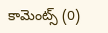కామెంట్స్ (0)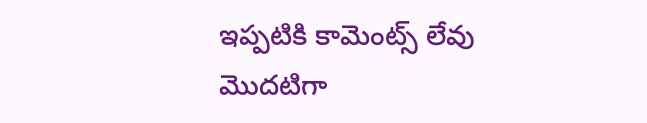ఇప్పటికి కామెంట్స్ లేవు
మొదటిగా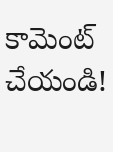కామెంట్ చేయండి!